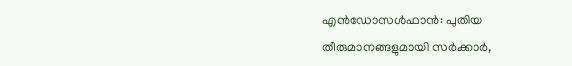എന്‍ഡോസള്‍ഫാന്‍: പുതിയ തീരുമാനങ്ങളുമായി സര്‍ക്കാര്‍,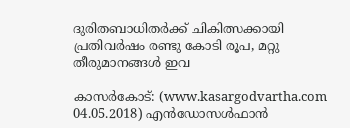ദുരിതബാധിതര്‍ക്ക് ചികിത്സക്കായി പ്രതിവര്‍ഷം രണ്ടു കോടി രൂപ, മറ്റു തീരുമാനങ്ങള്‍ ഇവ

കാസര്‍കോട്: (www.kasargodvartha.com 04.05.2018) എന്‍ഡോസള്‍ഫാന്‍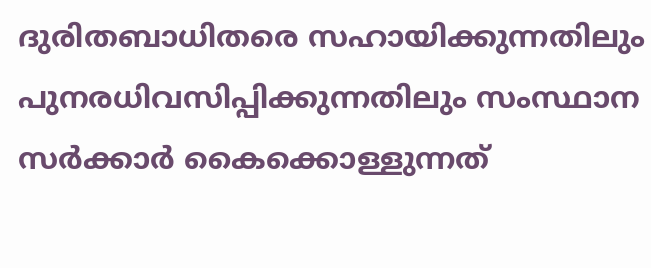ദുരിതബാധിതരെ സഹായിക്കുന്നതിലും പുനരധിവസിപ്പിക്കുന്നതിലും സംസ്ഥാന സര്‍ക്കാര്‍ കൈക്കൊള്ളുന്നത്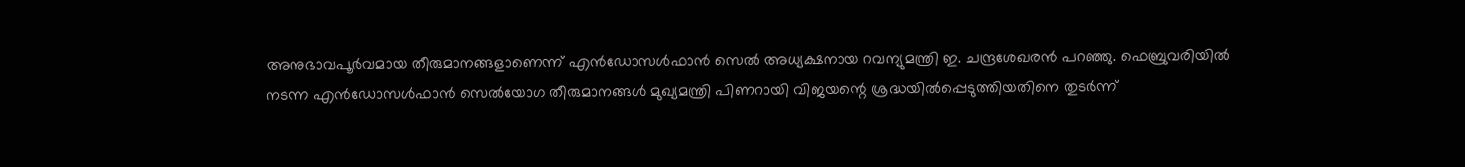അനുഭാവപൂര്‍വമായ തീരുമാനങ്ങളാണെന്ന് എന്‍ഡോസള്‍ഫാന്‍ സെല്‍ അധ്യക്ഷനായ റവന്യുമന്ത്രി ഇ. ചന്ദ്രശേഖരന്‍ പറഞ്ഞു. ഫെബ്രുവരിയില്‍ നടന്ന എന്‍ഡോസള്‍ഫാന്‍ സെല്‍യോഗ തീരുമാനങ്ങള്‍ മുഖ്യമന്ത്രി പിണറായി വിജയന്റെ ശ്രദ്ധയില്‍പ്പെടുത്തിയതിനെ തുടര്‍ന്ന്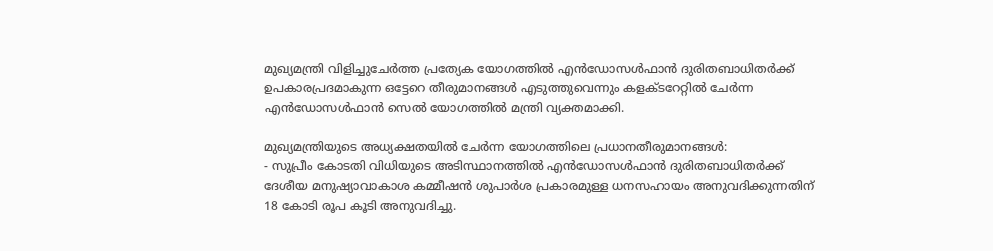മുഖ്യമന്ത്രി വിളിച്ചുചേര്‍ത്ത പ്രത്യേക യോഗത്തില്‍ എന്‍ഡോസള്‍ഫാന്‍ ദുരിതബാധിതര്‍ക്ക് ഉപകാരപ്രദമാകുന്ന ഒട്ടേറെ തീരുമാനങ്ങള്‍ എടുത്തുവെന്നും കളക്ടറേറ്റില്‍ ചേര്‍ന്ന എന്‍ഡോസള്‍ഫാന്‍ സെല്‍ യോഗത്തില്‍ മന്ത്രി വ്യക്തമാക്കി.

മുഖ്യമന്ത്രിയുടെ അധ്യക്ഷതയില്‍ ചേര്‍ന്ന യോഗത്തിലെ പ്രധാനതീരുമാനങ്ങള്‍:
- സുപ്രീം കോടതി വിധിയുടെ അടിസ്ഥാനത്തില്‍ എന്‍ഡോസള്‍ഫാന്‍ ദുരിതബാധിതര്‍ക്ക് ദേശീയ മനുഷ്യാവാകാശ കമ്മീഷന്‍ ശുപാര്‍ശ പ്രകാരമുള്ള ധനസഹായം അനുവദിക്കുന്നതിന് 18 കോടി രൂപ കൂടി അനുവദിച്ചു.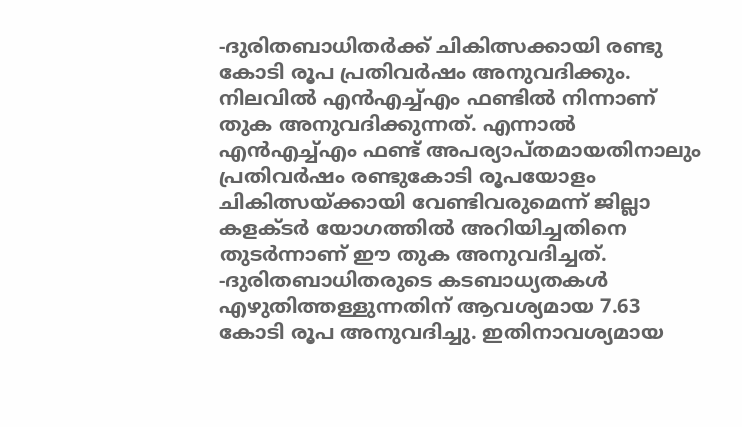-ദുരിതബാധിതര്‍ക്ക് ചികിത്സക്കായി രണ്ടു കോടി രൂപ പ്രതിവര്‍ഷം അനുവദിക്കും. നിലവില്‍ എന്‍എച്ച്എം ഫണ്ടില്‍ നിന്നാണ് തുക അനുവദിക്കുന്നത്. എന്നാല്‍ എന്‍എച്ച്എം ഫണ്ട് അപര്യാപ്തമായതിനാലും പ്രതിവര്‍ഷം രണ്ടുകോടി രൂപയോളം ചികിത്സയ്ക്കായി വേണ്ടിവരുമെന്ന് ജില്ലാ കളക്ടര്‍ യോഗത്തില്‍ അറിയിച്ചതിനെ തുടര്‍ന്നാണ് ഈ തുക അനുവദിച്ചത്.
-ദുരിതബാധിതരുടെ കടബാധ്യതകള്‍ എഴുതിത്തള്ളുന്നതിന് ആവശ്യമായ 7.63 കോടി രൂപ അനുവദിച്ചു. ഇതിനാവശ്യമായ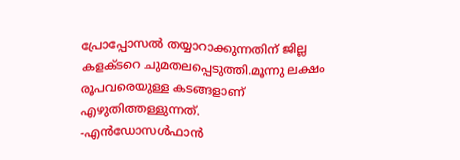പ്രോപ്പോസല്‍ തയ്യാറാക്കുന്നതിന് ജില്ല കളക്ടറെ ചുമതലപ്പെടുത്തി.മൂന്നു ലക്ഷം രൂപവരെയുള്ള കടങ്ങളാണ് എഴുതിത്തള്ളുന്നത്.
-എന്‍ഡോസള്‍ഫാന്‍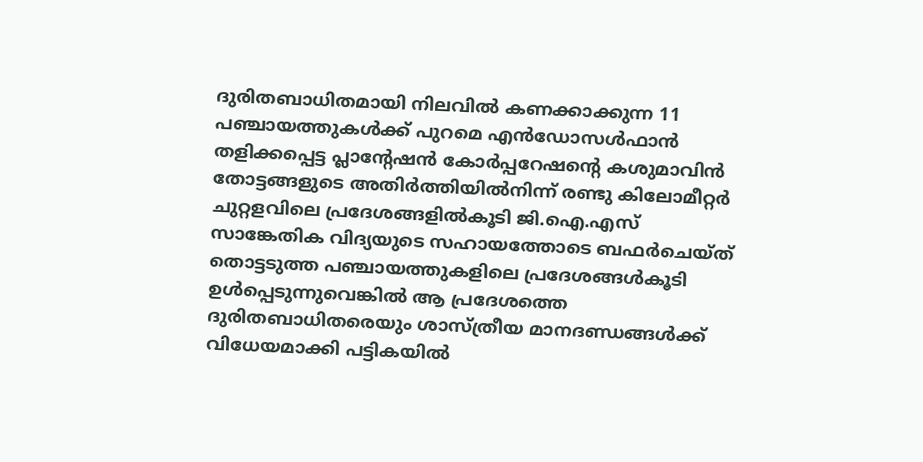ദുരിതബാധിതമായി നിലവില്‍ കണക്കാക്കുന്ന 11 പഞ്ചായത്തുകള്‍ക്ക് പുറമെ എന്‍ഡോസള്‍ഫാന്‍ തളിക്കപ്പെട്ട പ്ലാന്റേഷന്‍ കോര്‍പ്പറേഷന്റെ കശുമാവിന്‍ തോട്ടങ്ങളുടെ അതിര്‍ത്തിയില്‍നിന്ന് രണ്ടു കിലോമീറ്റര്‍ ചുറ്റളവിലെ പ്രദേശങ്ങളില്‍കൂടി ജി.ഐ.എസ് സാങ്കേതിക വിദ്യയുടെ സഹായത്തോടെ ബഫര്‍ചെയ്ത് തൊട്ടടുത്ത പഞ്ചായത്തുകളിലെ പ്രദേശങ്ങള്‍കൂടി ഉള്‍പ്പെടുന്നുവെങ്കില്‍ ആ പ്രദേശത്തെ ദുരിതബാധിതരെയും ശാസ്ത്രീയ മാനദണ്ഡങ്ങള്‍ക്ക് വിധേയമാക്കി പട്ടികയില്‍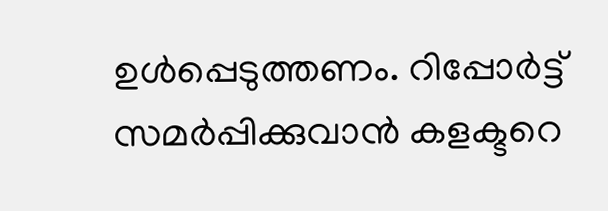ഉള്‍പ്പെടുത്തണം. റിപ്പോര്‍ട്ട് സമര്‍പ്പിക്കുവാന്‍ കളക്ടറെ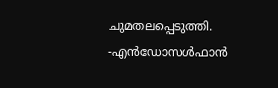ചുമതലപ്പെടുത്തി.
-എന്‍ഡോസള്‍ഫാന്‍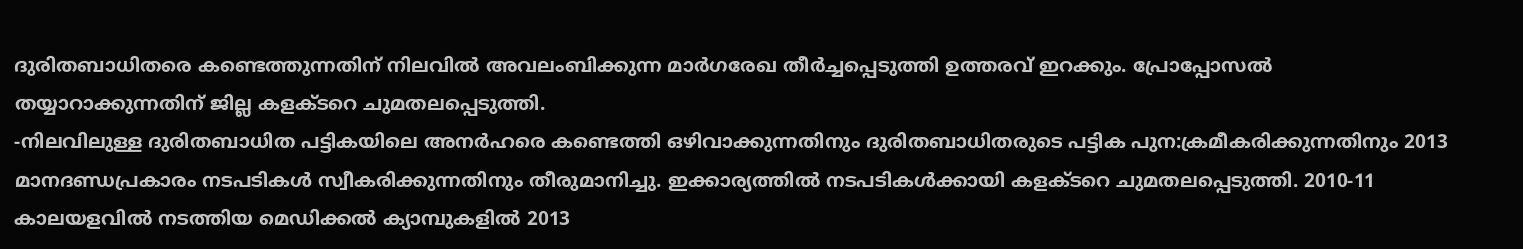ദുരിതബാധിതരെ കണ്ടെത്തുന്നതിന് നിലവില്‍ അവലംബിക്കുന്ന മാര്‍ഗരേഖ തീര്‍ച്ചപ്പെടുത്തി ഉത്തരവ് ഇറക്കും. പ്രോപ്പോസല്‍ തയ്യാറാക്കുന്നതിന് ജില്ല കളക്ടറെ ചുമതലപ്പെടുത്തി.
-നിലവിലുള്ള ദുരിതബാധിത പട്ടികയിലെ അനര്‍ഹരെ കണ്ടെത്തി ഒഴിവാക്കുന്നതിനും ദുരിതബാധിതരുടെ പട്ടിക പുന:ക്രമീകരിക്കുന്നതിനും 2013 മാനദണ്ഡപ്രകാരം നടപടികള്‍ സ്വീകരിക്കുന്നതിനും തീരുമാനിച്ചു. ഇക്കാര്യത്തില്‍ നടപടികള്‍ക്കായി കളക്ടറെ ചുമതലപ്പെടുത്തി. 2010-11 കാലയളവില്‍ നടത്തിയ മെഡിക്കല്‍ ക്യാമ്പുകളില്‍ 2013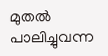മുതല്‍ പാലിച്ചുവന്ന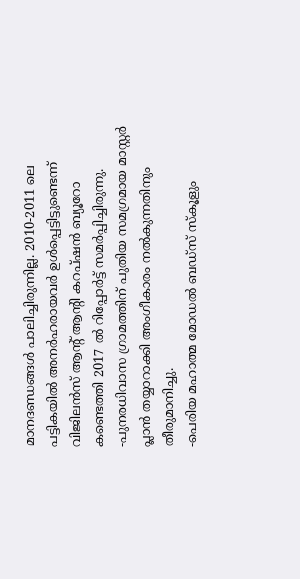മാനദണ്ഡങ്ങള്‍ പാലിച്ചിരുന്നില്ല. 2010-2011 ലെ പട്ടികയില്‍ അനര്‍ഹരായവര്‍ ഉള്‍പ്പെട്ടിട്ടുണ്ടെന്ന് വിജിലന്‍സ് ആന്റ് ആന്റി കറപ്ഷന്‍ ബ്യൂറോ കണ്ടെത്തി 2017 ല്‍ റിപ്പോര്‍ട്ട് സമര്‍പ്പിച്ചിരുന്നു.
-പുനരധിവാസ ഗ്രാമത്തിന് പുതിയ സമഗ്രമായ മാസ്റ്റര്‍ പ്ലാന്‍ തയ്യാറാക്കി അംഗീകാരം നല്‍കുന്നതിനും തീരുമാനിച്ചു.
-പെരിയ മഹാത്മ മോഡല്‍ ബഡ്സ് സ്‌കൂളും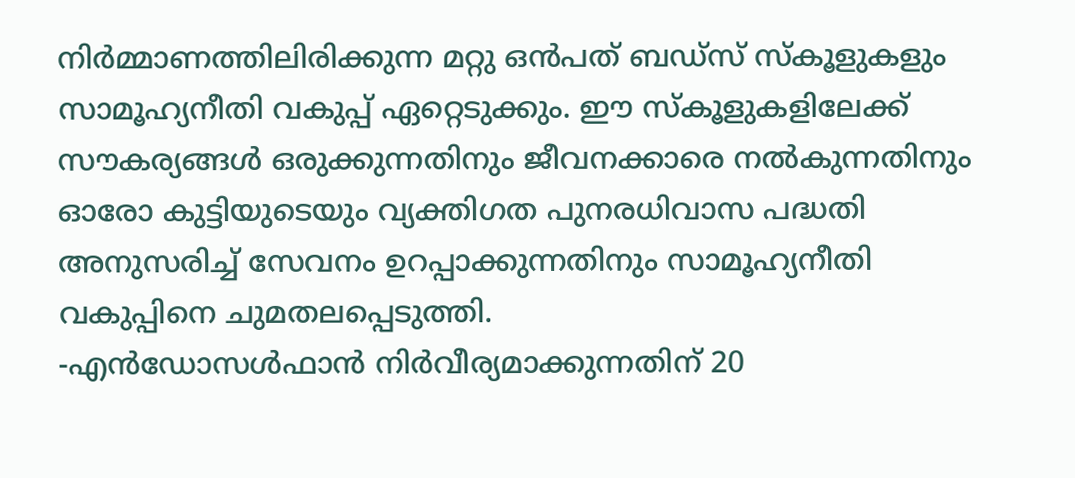നിര്‍മ്മാണത്തിലിരിക്കുന്ന മറ്റു ഒന്‍പത് ബഡ്സ് സ്‌കൂളുകളും സാമൂഹ്യനീതി വകുപ്പ് ഏറ്റെടുക്കും. ഈ സ്‌കൂളുകളിലേക്ക് സൗകര്യങ്ങള്‍ ഒരുക്കുന്നതിനും ജീവനക്കാരെ നല്‍കുന്നതിനും ഓരോ കുട്ടിയുടെയും വ്യക്തിഗത പുനരധിവാസ പദ്ധതി അനുസരിച്ച് സേവനം ഉറപ്പാക്കുന്നതിനും സാമൂഹ്യനീതി വകുപ്പിനെ ചുമതലപ്പെടുത്തി.
-എന്‍ഡോസള്‍ഫാന്‍ നിര്‍വീര്യമാക്കുന്നതിന് 20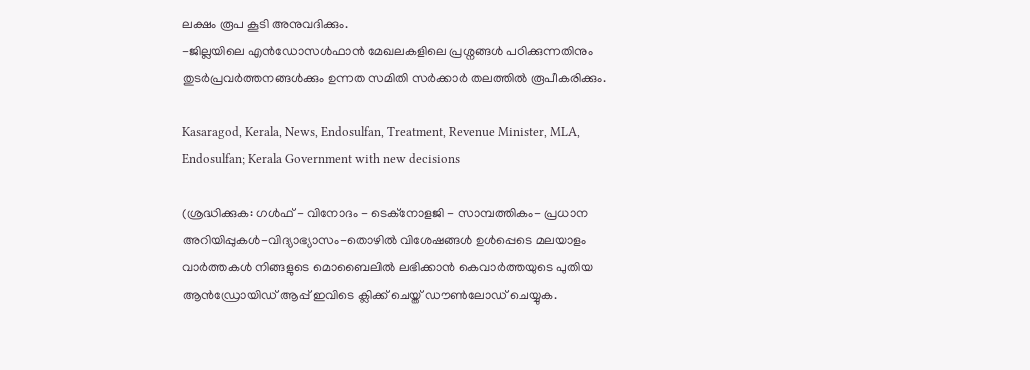ലക്ഷം രൂപ കൂടി അനുവദിക്കും.
-ജില്ലയിലെ എന്‍ഡോസള്‍ഫാന്‍ മേഖലകളിലെ പ്രശ്നങ്ങള്‍ പഠിക്കുന്നതിനും തുടര്‍പ്രവര്‍ത്തനങ്ങള്‍ക്കും ഉന്നത സമിതി സര്‍ക്കാര്‍ തലത്തില്‍ രൂപീകരിക്കും.

Kasaragod, Kerala, News, Endosulfan, Treatment, Revenue Minister, MLA, Endosulfan; Kerala Government with new decisions

(ശ്രദ്ധിക്കുക: ഗൾഫ് - വിനോദം - ടെക്നോളജി - സാമ്പത്തികം- പ്രധാന അറിയിപ്പുകൾ-വിദ്യാഭ്യാസം-തൊഴിൽ വിശേഷങ്ങൾ ഉൾപ്പെടെ മലയാളം വാർത്തകൾ നിങ്ങളുടെ മൊബൈലിൽ ലഭിക്കാൻ കെവാർത്തയുടെ പുതിയ ആൻഡ്രോയിഡ് ആപ്പ് ഇവിടെ ക്ലിക്ക് ചെയ്ത് ഡൗൺലോഡ് ചെയ്യുക.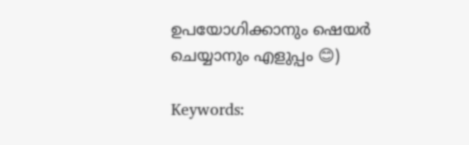ഉപയോഗിക്കാനും ഷെയർ ചെയ്യാനും എളുപ്പം 😊)

Keywords: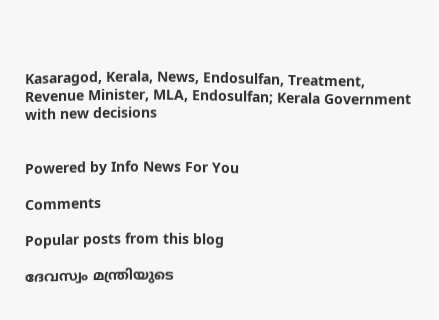Kasaragod, Kerala, News, Endosulfan, Treatment, Revenue Minister, MLA, Endosulfan; Kerala Government with new decisions


Powered by Info News For You

Comments

Popular posts from this blog

ദേവസ്വം മന്ത്രിയുടെ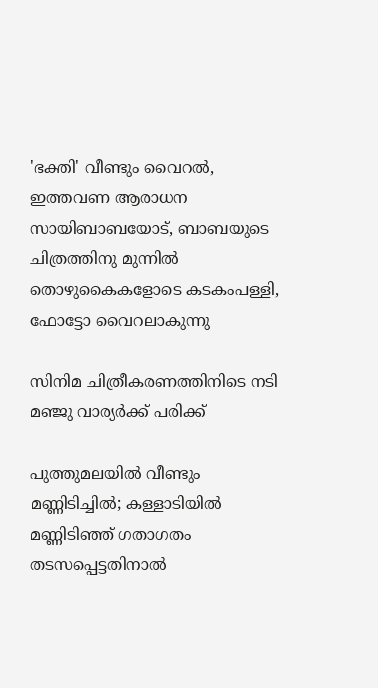'ഭക്തി' വീണ്ടും വൈറല്‍, ഇത്തവണ ആരാധന സായിബാബയോട്, ബാബയുടെ ചിത്രത്തിനു മുന്നില്‍ തൊഴുകൈകളോടെ കടകംപള്ളി, ഫോട്ടോ വൈറലാകുന്നു

സിനിമ ചിത്രീകരണത്തിനിടെ നടി മഞ്ജു വാര്യര്‍ക്ക് പരിക്ക്

പുത്തുമലയില്‍ വീണ്ടും മണ്ണിടിച്ചില്‍; കള്ളാടിയില്‍ മണ്ണിടിഞ്ഞ് ഗതാഗതം തടസപ്പെട്ടതിനാല്‍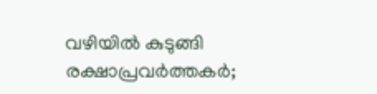വഴിയില്‍ കുടുങ്ങി രക്ഷാപ്രവര്‍ത്തകര്‍;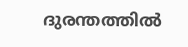ദുരന്തത്തില്‍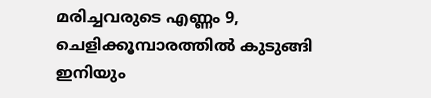മരിച്ചവരുടെ എണ്ണം 9, ചെളിക്കൂമ്പാരത്തില്‍ കുടുങ്ങി ഇനിയും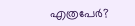എത്രപേര്‍?